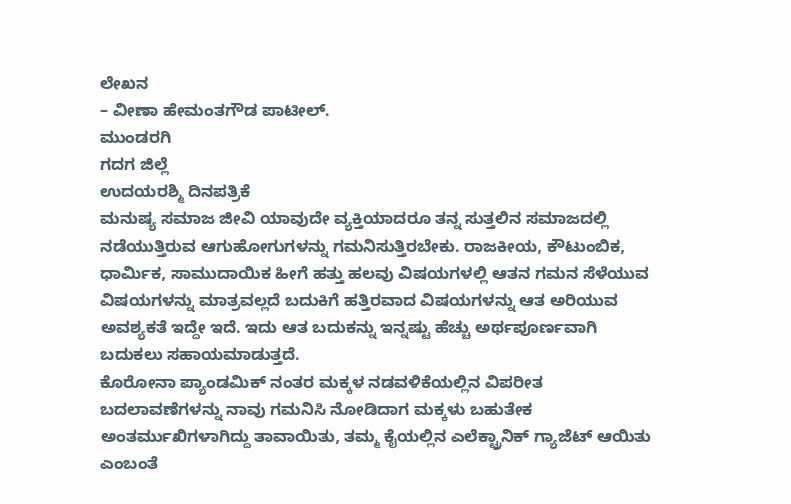ಲೇಖನ
– ವೀಣಾ ಹೇಮಂತಗೌಡ ಪಾಟೀಲ್.
ಮುಂಡರಗಿ
ಗದಗ ಜಿಲ್ಲೆ
ಉದಯರಶ್ಮಿ ದಿನಪತ್ರಿಕೆ
ಮನುಷ್ಯ ಸಮಾಜ ಜೀವಿ ಯಾವುದೇ ವ್ಯಕ್ತಿಯಾದರೂ ತನ್ನ ಸುತ್ತಲಿನ ಸಮಾಜದಲ್ಲಿ ನಡೆಯುತ್ತಿರುವ ಆಗುಹೋಗುಗಳನ್ನು ಗಮನಿಸುತ್ತಿರಬೇಕು. ರಾಜಕೀಯ, ಕೌಟುಂಬಿಕ, ಧಾರ್ಮಿಕ, ಸಾಮುದಾಯಿಕ ಹೀಗೆ ಹತ್ತು ಹಲವು ವಿಷಯಗಳಲ್ಲಿ ಆತನ ಗಮನ ಸೆಳೆಯುವ ವಿಷಯಗಳನ್ನು ಮಾತ್ರವಲ್ಲದೆ ಬದುಕಿಗೆ ಹತ್ತಿರವಾದ ವಿಷಯಗಳನ್ನು ಆತ ಅರಿಯುವ ಅವಶ್ಯಕತೆ ಇದ್ದೇ ಇದೆ. ಇದು ಆತ ಬದುಕನ್ನು ಇನ್ನಷ್ಟು ಹೆಚ್ಚು ಅರ್ಥಪೂರ್ಣವಾಗಿ ಬದುಕಲು ಸಹಾಯಮಾಡುತ್ತದೆ.
ಕೊರೋನಾ ಪ್ಯಾಂಡಮಿಕ್ ನಂತರ ಮಕ್ಕಳ ನಡವಳಿಕೆಯಲ್ಲಿನ ವಿಪರೀತ ಬದಲಾವಣೆಗಳನ್ನು ನಾವು ಗಮನಿಸಿ ನೋಡಿದಾಗ ಮಕ್ಕಳು ಬಹುತೇಕ ಅಂತರ್ಮುಖಿಗಳಾಗಿದ್ದು ತಾವಾಯಿತು, ತಮ್ಮ ಕೈಯಲ್ಲಿನ ಎಲೆಕ್ಟ್ರಾನಿಕ್ ಗ್ಯಾಜೆಟ್ ಆಯಿತು ಎಂಬಂತೆ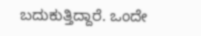ಬದುಕುತ್ತಿದ್ದಾರೆ. ಒಂದೇ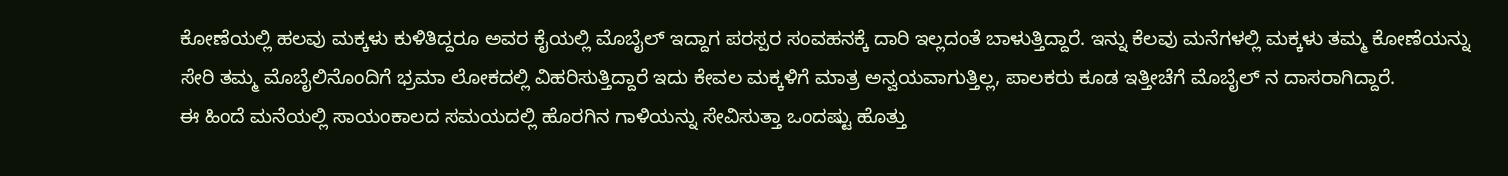ಕೋಣೆಯಲ್ಲಿ ಹಲವು ಮಕ್ಕಳು ಕುಳಿತಿದ್ದರೂ ಅವರ ಕೈಯಲ್ಲಿ ಮೊಬೈಲ್ ಇದ್ದಾಗ ಪರಸ್ಪರ ಸಂವಹನಕ್ಕೆ ದಾರಿ ಇಲ್ಲದಂತೆ ಬಾಳುತ್ತಿದ್ದಾರೆ. ಇನ್ನು ಕೆಲವು ಮನೆಗಳಲ್ಲಿ ಮಕ್ಕಳು ತಮ್ಮ ಕೋಣೆಯನ್ನು ಸೇರಿ ತಮ್ಮ ಮೊಬೈಲಿನೊಂದಿಗೆ ಭ್ರಮಾ ಲೋಕದಲ್ಲಿ ವಿಹರಿಸುತ್ತಿದ್ದಾರೆ ಇದು ಕೇವಲ ಮಕ್ಕಳಿಗೆ ಮಾತ್ರ ಅನ್ವಯವಾಗುತ್ತಿಲ್ಲ, ಪಾಲಕರು ಕೂಡ ಇತ್ತೀಚೆಗೆ ಮೊಬೈಲ್ ನ ದಾಸರಾಗಿದ್ದಾರೆ.
ಈ ಹಿಂದೆ ಮನೆಯಲ್ಲಿ ಸಾಯಂಕಾಲದ ಸಮಯದಲ್ಲಿ ಹೊರಗಿನ ಗಾಳಿಯನ್ನು ಸೇವಿಸುತ್ತಾ ಒಂದಷ್ಟು ಹೊತ್ತು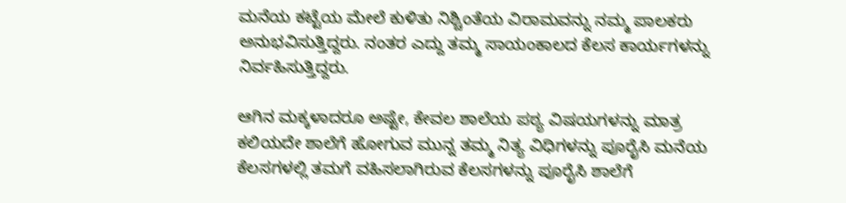ಮನೆಯ ಕಟ್ಟೆಯ ಮೇಲೆ ಕುಳಿತು ನಿಶ್ಚಿಂತೆಯ ವಿರಾಮವನ್ನು ನಮ್ಮ ಪಾಲಕರು ಅನುಭವಿಸುತ್ತಿದ್ದರು. ನಂತರ ಎದ್ದು ತಮ್ಮ ಸಾಯಂಕಾಲದ ಕೆಲಸ ಕಾರ್ಯಗಳನ್ನು ನಿರ್ವಹಿಸುತ್ತಿದ್ದರು.

ಆಗಿನ ಮಕ್ಕಳಾದರೂ ಅಷ್ಟೇ, ಕೇವಲ ಶಾಲೆಯ ಪಠ್ಯ ವಿಷಯಗಳನ್ನು ಮಾತ್ರ ಕಲಿಯದೇ ಶಾಲೆಗೆ ಹೋಗುವ ಮುನ್ನ ತಮ್ಮ ನಿತ್ಯ ವಿಧಿಗಳನ್ನು ಪೂರೈಸಿ ಮನೆಯ ಕೆಲಸಗಳಲ್ಲಿ ತಮಗೆ ವಹಿಸಲಾಗಿರುವ ಕೆಲಸಗಳನ್ನು ಪೂರೈಸಿ ಶಾಲೆಗೆ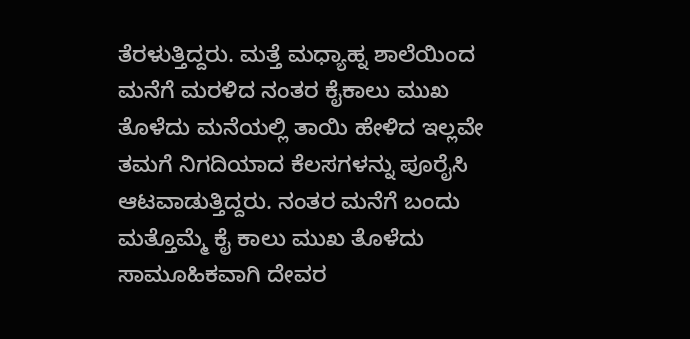ತೆರಳುತ್ತಿದ್ದರು. ಮತ್ತೆ ಮಧ್ಯಾಹ್ನ ಶಾಲೆಯಿಂದ ಮನೆಗೆ ಮರಳಿದ ನಂತರ ಕೈಕಾಲು ಮುಖ ತೊಳೆದು ಮನೆಯಲ್ಲಿ ತಾಯಿ ಹೇಳಿದ ಇಲ್ಲವೇ ತಮಗೆ ನಿಗದಿಯಾದ ಕೆಲಸಗಳನ್ನು ಪೂರೈಸಿ ಆಟವಾಡುತ್ತಿದ್ದರು. ನಂತರ ಮನೆಗೆ ಬಂದು ಮತ್ತೊಮ್ಮೆ ಕೈ ಕಾಲು ಮುಖ ತೊಳೆದು ಸಾಮೂಹಿಕವಾಗಿ ದೇವರ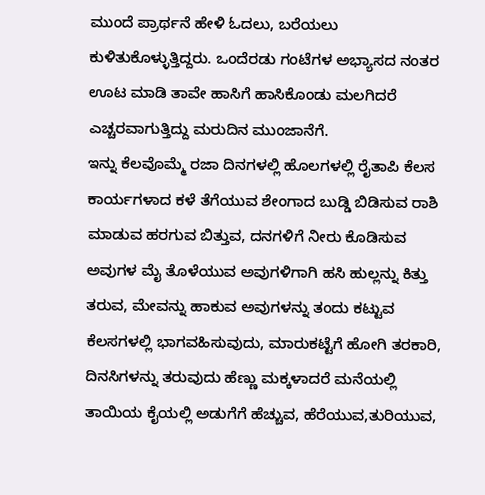ಮುಂದೆ ಪ್ರಾರ್ಥನೆ ಹೇಳಿ ಓದಲು, ಬರೆಯಲು ಕುಳಿತುಕೊಳ್ಳುತ್ತಿದ್ದರು. ಒಂದೆರಡು ಗಂಟೆಗಳ ಅಭ್ಯಾಸದ ನಂತರ ಊಟ ಮಾಡಿ ತಾವೇ ಹಾಸಿಗೆ ಹಾಸಿಕೊಂಡು ಮಲಗಿದರೆ ಎಚ್ಚರವಾಗುತ್ತಿದ್ದು ಮರುದಿನ ಮುಂಜಾನೆಗೆ.
ಇನ್ನು ಕೆಲವೊಮ್ಮೆ ರಜಾ ದಿನಗಳಲ್ಲಿ ಹೊಲಗಳಲ್ಲಿ ರೈತಾಪಿ ಕೆಲಸ ಕಾರ್ಯಗಳಾದ ಕಳೆ ತೆಗೆಯುವ ಶೇಂಗಾದ ಬುಡ್ಡಿ ಬಿಡಿಸುವ ರಾಶಿ ಮಾಡುವ ಹರಗುವ ಬಿತ್ತುವ, ದನಗಳಿಗೆ ನೀರು ಕೊಡಿಸುವ ಅವುಗಳ ಮೈ ತೊಳೆಯುವ ಅವುಗಳಿಗಾಗಿ ಹಸಿ ಹುಲ್ಲನ್ನು ಕಿತ್ತು ತರುವ, ಮೇವನ್ನು ಹಾಕುವ ಅವುಗಳನ್ನು ತಂದು ಕಟ್ಟುವ ಕೆಲಸಗಳಲ್ಲಿ ಭಾಗವಹಿಸುವುದು, ಮಾರುಕಟ್ಟೆಗೆ ಹೋಗಿ ತರಕಾರಿ, ದಿನಸಿಗಳನ್ನು ತರುವುದು ಹೆಣ್ಣು ಮಕ್ಕಳಾದರೆ ಮನೆಯಲ್ಲಿ ತಾಯಿಯ ಕೈಯಲ್ಲಿ ಅಡುಗೆಗೆ ಹೆಚ್ಚುವ, ಹೆರೆಯುವ,ತುರಿಯುವ,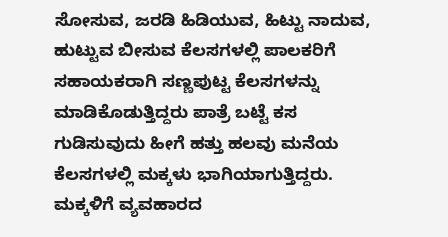ಸೋಸುವ, ಜರಡಿ ಹಿಡಿಯುವ, ಹಿಟ್ಟು ನಾದುವ, ಹುಟ್ಟುವ ಬೀಸುವ ಕೆಲಸಗಳಲ್ಲಿ ಪಾಲಕರಿಗೆ ಸಹಾಯಕರಾಗಿ ಸಣ್ಣಪುಟ್ಟ ಕೆಲಸಗಳನ್ನು ಮಾಡಿಕೊಡುತ್ತಿದ್ದರು ಪಾತ್ರೆ ಬಟ್ಟೆ ಕಸ ಗುಡಿಸುವುದು ಹೀಗೆ ಹತ್ತು ಹಲವು ಮನೆಯ ಕೆಲಸಗಳಲ್ಲಿ ಮಕ್ಕಳು ಭಾಗಿಯಾಗುತ್ತಿದ್ದರು. ಮಕ್ಕಳಿಗೆ ವ್ಯವಹಾರದ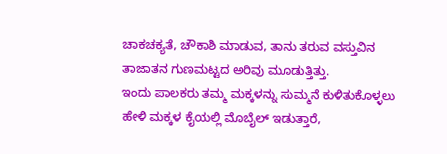ಚಾಕಚಕ್ಯತೆ, ಚೌಕಾಶಿ ಮಾಡುವ, ತಾನು ತರುವ ವಸ್ತುವಿನ ತಾಜಾತನ ಗುಣಮಟ್ಟದ ಅರಿವು ಮೂಡುತ್ತಿತ್ತು.
ಇಂದು ಪಾಲಕರು ತಮ್ಮ ಮಕ್ಕಳನ್ನು ಸುಮ್ಮನೆ ಕುಳಿತುಕೊಳ್ಳಲು ಹೇಳಿ ಮಕ್ಕಳ ಕೈಯಲ್ಲಿ ಮೊಬೈಲ್ ಇಡುತ್ತಾರೆ,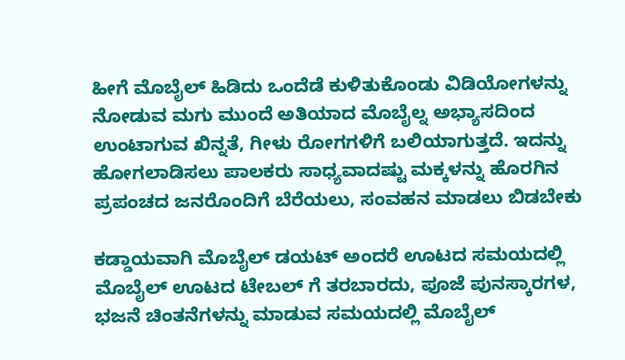ಹೀಗೆ ಮೊಬೈಲ್ ಹಿಡಿದು ಒಂದೆಡೆ ಕುಳಿತುಕೊಂಡು ವಿಡಿಯೋಗಳನ್ನು ನೋಡುವ ಮಗು ಮುಂದೆ ಅತಿಯಾದ ಮೊಬೈಲ್ನ ಅಭ್ಯಾಸದಿಂದ ಉಂಟಾಗುವ ಖಿನ್ನತೆ, ಗೀಳು ರೋಗಗಳಿಗೆ ಬಲಿಯಾಗುತ್ತದೆ. ಇದನ್ನು ಹೋಗಲಾಡಿಸಲು ಪಾಲಕರು ಸಾಧ್ಯವಾದಷ್ಟು ಮಕ್ಕಳನ್ನು ಹೊರಗಿನ ಪ್ರಪಂಚದ ಜನರೊಂದಿಗೆ ಬೆರೆಯಲು, ಸಂವಹನ ಮಾಡಲು ಬಿಡಬೇಕು

ಕಡ್ಡಾಯವಾಗಿ ಮೊಬೈಲ್ ಡಯಟ್ ಅಂದರೆ ಊಟದ ಸಮಯದಲ್ಲಿ ಮೊಬೈಲ್ ಊಟದ ಟೇಬಲ್ ಗೆ ತರಬಾರದು, ಪೂಜೆ ಪುನಸ್ಕಾರಗಳ, ಭಜನೆ ಚಿಂತನೆಗಳನ್ನು ಮಾಡುವ ಸಮಯದಲ್ಲಿ ಮೊಬೈಲ್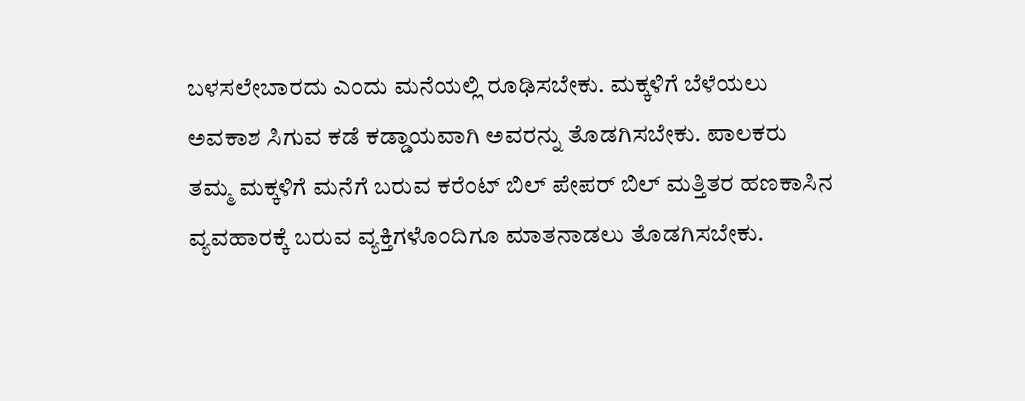ಬಳಸಲೇಬಾರದು ಎಂದು ಮನೆಯಲ್ಲಿ ರೂಢಿಸಬೇಕು. ಮಕ್ಕಳಿಗೆ ಬೆಳೆಯಲು ಅವಕಾಶ ಸಿಗುವ ಕಡೆ ಕಡ್ಡಾಯವಾಗಿ ಅವರನ್ನು ತೊಡಗಿಸಬೇಕು. ಪಾಲಕರು ತಮ್ಮ ಮಕ್ಕಳಿಗೆ ಮನೆಗೆ ಬರುವ ಕರೆಂಟ್ ಬಿಲ್ ಪೇಪರ್ ಬಿಲ್ ಮತ್ತಿತರ ಹಣಕಾಸಿನ ವ್ಯವಹಾರಕ್ಕೆ ಬರುವ ವ್ಯಕ್ತಿಗಳೊಂದಿಗೂ ಮಾತನಾಡಲು ತೊಡಗಿಸಬೇಕು.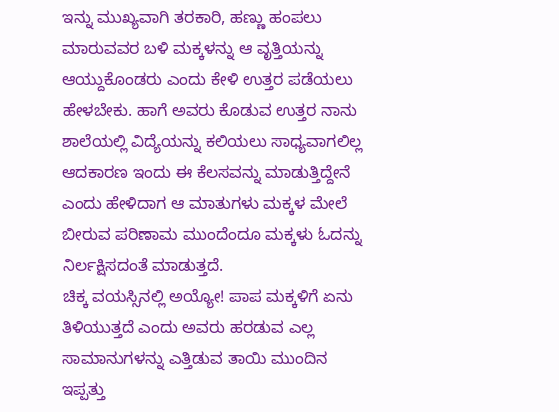ಇನ್ನು ಮುಖ್ಯವಾಗಿ ತರಕಾರಿ, ಹಣ್ಣು ಹಂಪಲು ಮಾರುವವರ ಬಳಿ ಮಕ್ಕಳನ್ನು ಆ ವೃತ್ತಿಯನ್ನು ಆಯ್ದುಕೊಂಡರು ಎಂದು ಕೇಳಿ ಉತ್ತರ ಪಡೆಯಲು ಹೇಳಬೇಕು. ಹಾಗೆ ಅವರು ಕೊಡುವ ಉತ್ತರ ನಾನು ಶಾಲೆಯಲ್ಲಿ ವಿದ್ಯೆಯನ್ನು ಕಲಿಯಲು ಸಾಧ್ಯವಾಗಲಿಲ್ಲ ಆದಕಾರಣ ಇಂದು ಈ ಕೆಲಸವನ್ನು ಮಾಡುತ್ತಿದ್ದೇನೆ ಎಂದು ಹೇಳಿದಾಗ ಆ ಮಾತುಗಳು ಮಕ್ಕಳ ಮೇಲೆ ಬೀರುವ ಪರಿಣಾಮ ಮುಂದೆಂದೂ ಮಕ್ಕಳು ಓದನ್ನು ನಿರ್ಲಕ್ಷಿಸದಂತೆ ಮಾಡುತ್ತದೆ.
ಚಿಕ್ಕ ವಯಸ್ಸಿನಲ್ಲಿ ಅಯ್ಯೋ! ಪಾಪ ಮಕ್ಕಳಿಗೆ ಏನು ತಿಳಿಯುತ್ತದೆ ಎಂದು ಅವರು ಹರಡುವ ಎಲ್ಲ ಸಾಮಾನುಗಳನ್ನು ಎತ್ತಿಡುವ ತಾಯಿ ಮುಂದಿನ ಇಪ್ಪತ್ತು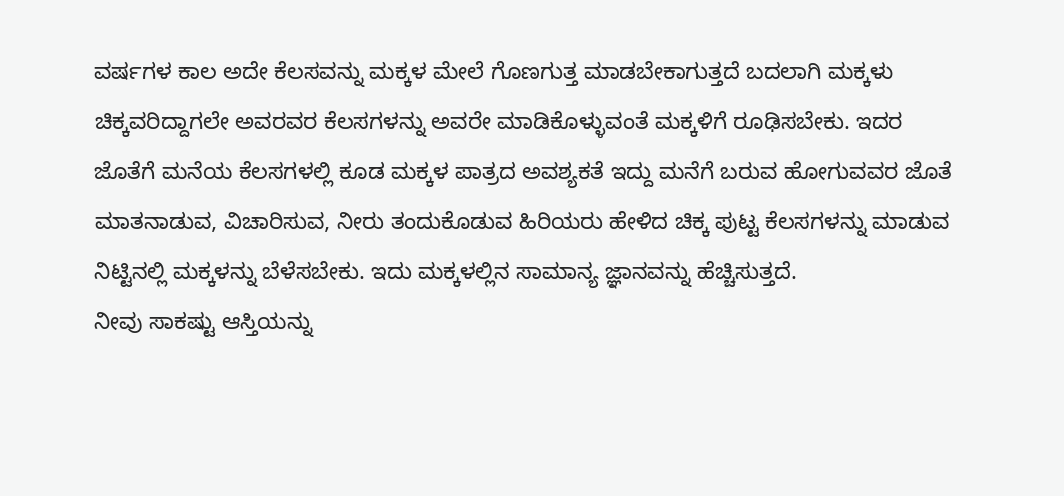ವರ್ಷಗಳ ಕಾಲ ಅದೇ ಕೆಲಸವನ್ನು ಮಕ್ಕಳ ಮೇಲೆ ಗೊಣಗುತ್ತ ಮಾಡಬೇಕಾಗುತ್ತದೆ ಬದಲಾಗಿ ಮಕ್ಕಳು ಚಿಕ್ಕವರಿದ್ದಾಗಲೇ ಅವರವರ ಕೆಲಸಗಳನ್ನು ಅವರೇ ಮಾಡಿಕೊಳ್ಳುವಂತೆ ಮಕ್ಕಳಿಗೆ ರೂಢಿಸಬೇಕು. ಇದರ ಜೊತೆಗೆ ಮನೆಯ ಕೆಲಸಗಳಲ್ಲಿ ಕೂಡ ಮಕ್ಕಳ ಪಾತ್ರದ ಅವಶ್ಯಕತೆ ಇದ್ದು ಮನೆಗೆ ಬರುವ ಹೋಗುವವರ ಜೊತೆ ಮಾತನಾಡುವ, ವಿಚಾರಿಸುವ, ನೀರು ತಂದುಕೊಡುವ ಹಿರಿಯರು ಹೇಳಿದ ಚಿಕ್ಕ ಪುಟ್ಟ ಕೆಲಸಗಳನ್ನು ಮಾಡುವ ನಿಟ್ಟಿನಲ್ಲಿ ಮಕ್ಕಳನ್ನು ಬೆಳೆಸಬೇಕು. ಇದು ಮಕ್ಕಳಲ್ಲಿನ ಸಾಮಾನ್ಯ ಜ್ಞಾನವನ್ನು ಹೆಚ್ಚಿಸುತ್ತದೆ.
ನೀವು ಸಾಕಷ್ಟು ಆಸ್ತಿಯನ್ನು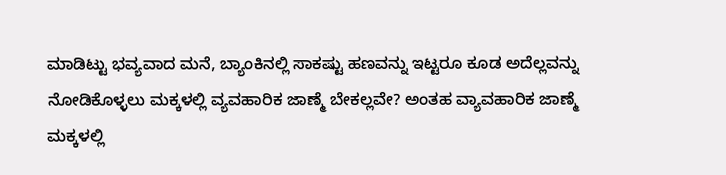ಮಾಡಿಟ್ಟು ಭವ್ಯವಾದ ಮನೆ, ಬ್ಯಾಂಕಿನಲ್ಲಿ ಸಾಕಷ್ಟು ಹಣವನ್ನು ಇಟ್ಟರೂ ಕೂಡ ಅದೆಲ್ಲವನ್ನು ನೋಡಿಕೊಳ್ಳಲು ಮಕ್ಕಳಲ್ಲಿ ವ್ಯವಹಾರಿಕ ಜಾಣ್ಮೆ ಬೇಕಲ್ಲವೇ? ಅಂತಹ ವ್ಯಾವಹಾರಿಕ ಜಾಣ್ಮೆ ಮಕ್ಕಳಲ್ಲಿ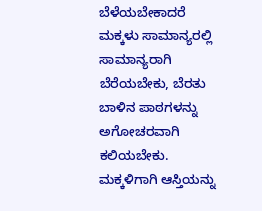ಬೆಳೆಯಬೇಕಾದರೆ ಮಕ್ಕಳು ಸಾಮಾನ್ಯರಲ್ಲಿ ಸಾಮಾನ್ಯರಾಗಿ ಬೆರೆಯಬೇಕು, ಬೆರತು ಬಾಳಿನ ಪಾಠಗಳನ್ನು ಅಗೋಚರವಾಗಿ ಕಲಿಯಬೇಕು. ಮಕ್ಕಳಿಗಾಗಿ ಆಸ್ತಿಯನ್ನು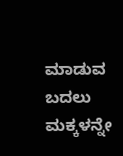ಮಾಡುವ ಬದಲು ಮಕ್ಕಳನ್ನೇ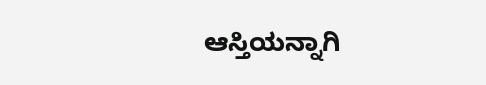ಆಸ್ತಿಯನ್ನಾಗಿ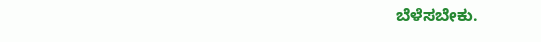ಬೆಳೆಸಬೇಕು.